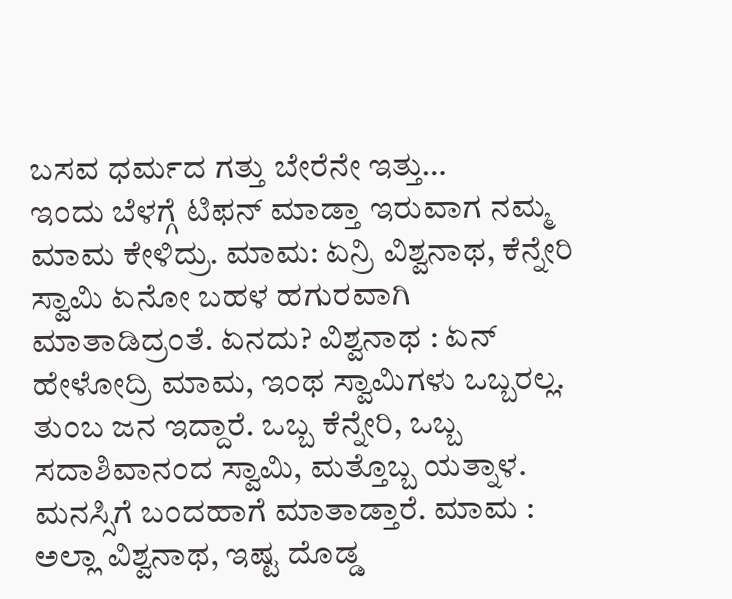ಬಸವ ಧರ್ಮದ ಗತ್ತು ಬೇರೆನೇ ಇತ್ತು…
ಇಂದು ಬೆಳಗ್ಗೆ ಟಿಫನ್ ಮಾಡ್ತಾ ಇರುವಾಗ ನಮ್ಮ ಮಾಮ ಕೇಳಿದ್ರು. ಮಾಮ: ಏನ್ರಿ ವಿಶ್ವನಾಥ, ಕೆನ್ನೇರಿ ಸ್ವಾಮಿ ಏನೋ ಬಹಳ ಹಗುರವಾಗಿ ಮಾತಾಡಿದ್ರಂತೆ. ಏನದು? ವಿಶ್ವನಾಥ : ಏನ್ ಹೇಳೋದ್ರಿ ಮಾಮ, ಇಂಥ ಸ್ವಾಮಿಗಳು ಒಬ್ಬರಲ್ಲ. ತುಂಬ ಜನ ಇದ್ದಾರೆ. ಒಬ್ಬ ಕೆನ್ನೇರಿ, ಒಬ್ಬ ಸದಾಶಿವಾನಂದ ಸ್ವಾಮಿ, ಮತ್ತೊಬ್ಬ ಯತ್ನಾಳ. ಮನಸ್ಸಿಗೆ ಬಂದಹಾಗೆ ಮಾತಾಡ್ತಾರೆ. ಮಾಮ : ಅಲ್ಲಾ ವಿಶ್ವನಾಥ, ಇಷ್ಟ ದೊಡ್ಡ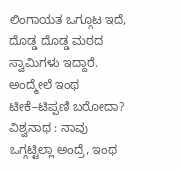ಲಿಂಗಾಯತ ಒಗ್ಗೂಟ ಇದೆ, ದೊಡ್ಡ ದೊಡ್ಡ ಮಠದ ಸ್ವಾಮಿಗಳು ಇದ್ದಾರೆ. ಅಂದ್ಮೇಲೆ ಇಂಥ ಟೀಕೆ–ಟಿಪ್ಪಣಿ ಬರೋದಾ? ವಿಶ್ವನಾಥ : ನಾವು ಒಗ್ಗಟ್ಟಿಲ್ಲಾ ಅಂದ್ರೆ, ಇಂಥ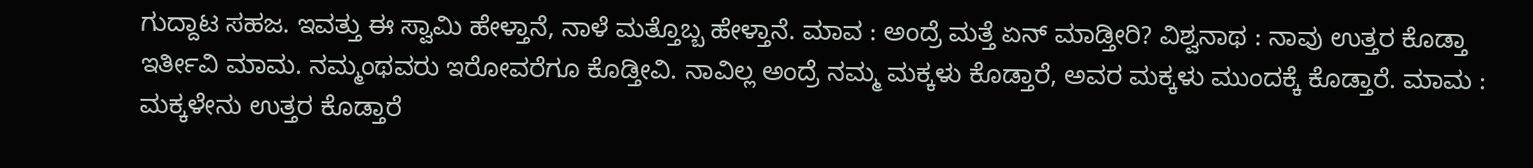ಗುದ್ದಾಟ ಸಹಜ. ಇವತ್ತು ಈ ಸ್ವಾಮಿ ಹೇಳ್ತಾನೆ, ನಾಳೆ ಮತ್ತೊಬ್ಬ ಹೇಳ್ತಾನೆ. ಮಾವ : ಅಂದ್ರೆ ಮತ್ತೆ ಏನ್ ಮಾಡ್ತೀರಿ? ವಿಶ್ವನಾಥ : ನಾವು ಉತ್ತರ ಕೊಡ್ತಾ ಇರ್ತೀವಿ ಮಾಮ. ನಮ್ಮಂಥವರು ಇರೋವರೆಗೂ ಕೊಡ್ತೀವಿ. ನಾವಿಲ್ಲ ಅಂದ್ರೆ ನಮ್ಮ ಮಕ್ಕಳು ಕೊಡ್ತಾರೆ, ಅವರ ಮಕ್ಕಳು ಮುಂದಕ್ಕೆ ಕೊಡ್ತಾರೆ. ಮಾಮ : ಮಕ್ಕಳೇನು ಉತ್ತರ ಕೊಡ್ತಾರೆ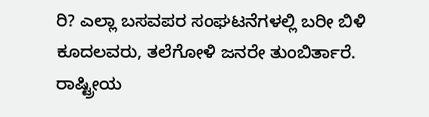ರಿ? ಎಲ್ಲಾ ಬಸವಪರ ಸಂಘಟನೆಗಳಲ್ಲಿ ಬರೀ ಬಿಳಿ ಕೂದಲವರು, ತಲೆಗೋಳಿ ಜನರೇ ತುಂಬಿರ್ತಾರೆ. ರಾಷ್ಟ್ರೀಯ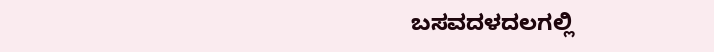ಬಸವದಳದಲಗಲ್ಲಿ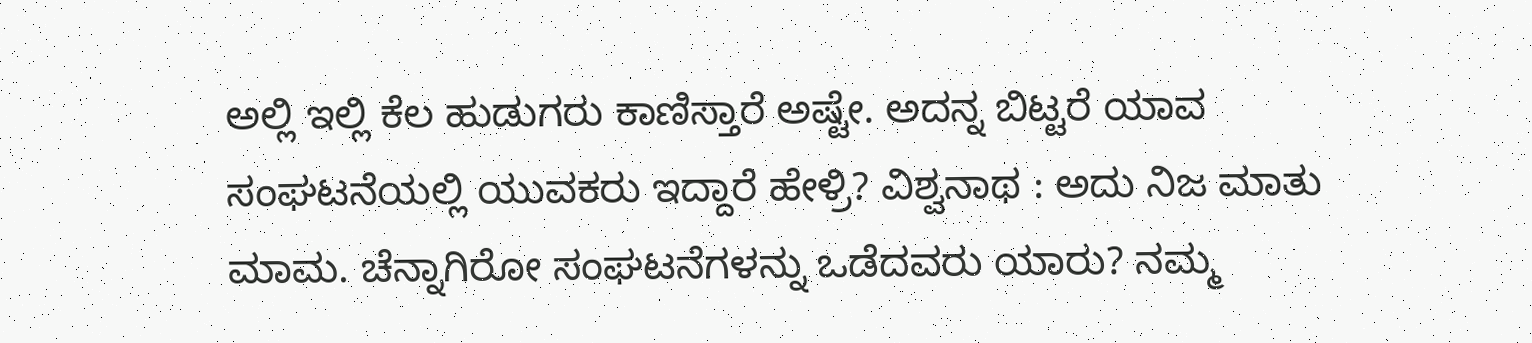ಅಲ್ಲಿ ಇಲ್ಲಿ ಕೆಲ ಹುಡುಗರು ಕಾಣಿಸ್ತಾರೆ ಅಷ್ಟೇ. ಅದನ್ನ ಬಿಟ್ಟರೆ ಯಾವ ಸಂಘಟನೆಯಲ್ಲಿ ಯುವಕರು ಇದ್ದಾರೆ ಹೇಳ್ರಿ? ವಿಶ್ವನಾಥ : ಅದು ನಿಜ ಮಾತು ಮಾಮ. ಚೆನ್ನಾಗಿರೋ ಸಂಘಟನೆಗಳನ್ನು ಒಡೆದವರು ಯಾರು? ನಮ್ಮ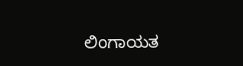ಲಿಂಗಾಯತ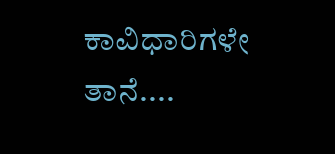ಕಾವಿಧಾರಿಗಳೇ ತಾನೆ....